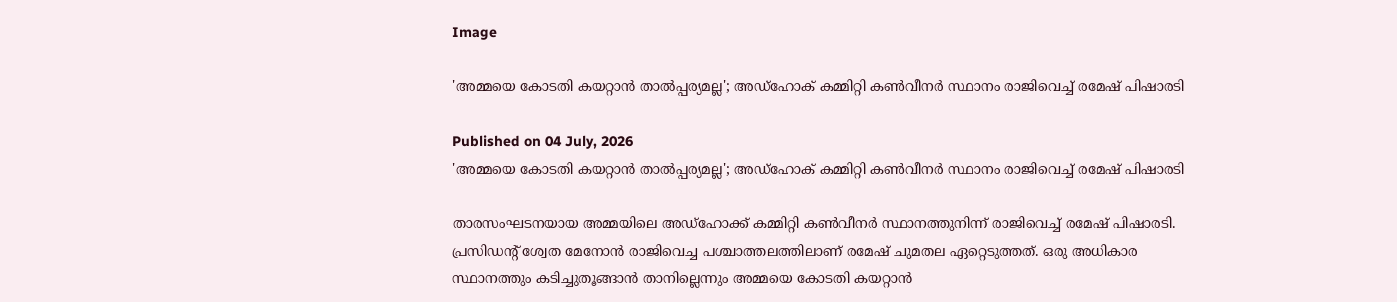Image

'അമ്മയെ കോടതി കയറ്റാന്‍ താല്‍പ്പര്യമല്ല'; അഡ്ഹോക് കമ്മിറ്റി കൺവീനർ സ്ഥാനം രാജിവെച്ച്‌ രമേഷ്‌ പിഷാരടി

Published on 04 July, 2026
'അമ്മയെ കോടതി കയറ്റാന്‍ താല്‍പ്പര്യമല്ല'; അഡ്ഹോക് കമ്മിറ്റി കൺവീനർ സ്ഥാനം രാജിവെച്ച്‌ രമേഷ്‌ പിഷാരടി

താരസംഘടനയായ അമ്മയിലെ അഡ്‌ഹോക്ക് കമ്മിറ്റി കൺവീനർ സ്ഥാനത്തുനിന്ന് രാജിവെച്ച്‌ രമേഷ്‌ പിഷാരടി. പ്രസിഡന്റ് ശ്വേത മേനോൻ രാജിവെച്ച പശ്ചാത്തലത്തിലാണ് രമേഷ്‌ ചുമതല ഏറ്റെടുത്തത്. ഒരു അധികാര സ്ഥാനത്തും കടിച്ചുതൂങ്ങാന്‍ താനില്ലെന്നും അമ്മയെ കോടതി കയറ്റാന്‍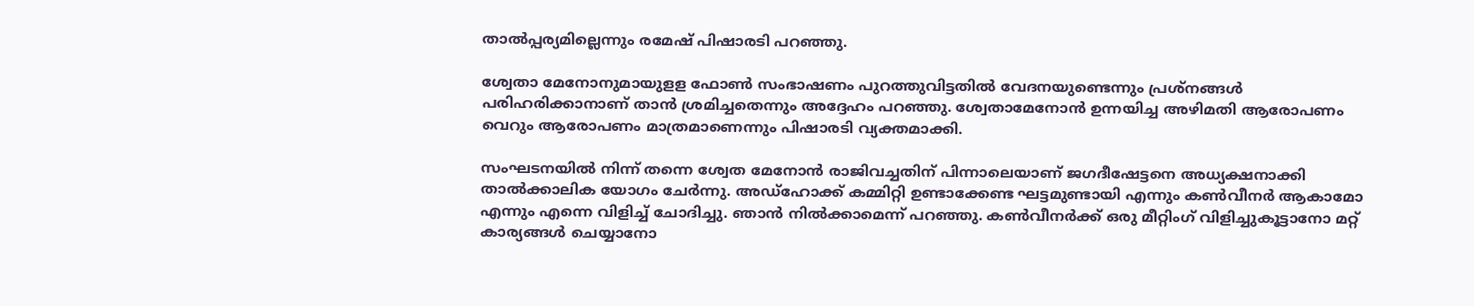താല്‍പ്പര്യമില്ലെന്നും രമേഷ് പിഷാരടി പറഞ്ഞു.

ശ്വേതാ മേനോനുമായുളള ഫോണ്‍ സംഭാഷണം പുറത്തുവിട്ടതില്‍ വേദനയുണ്ടെന്നും പ്രശ്‌നങ്ങള്‍ പരിഹരിക്കാനാണ് താന്‍ ശ്രമിച്ചതെന്നും അദ്ദേഹം പറഞ്ഞു. ശ്വേതാമേനോൻ ഉന്നയിച്ച അഴിമതി ആരോപണം വെറും ആരോപണം മാത്രമാണെന്നും പിഷാരടി വ്യക്തമാക്കി.

സംഘടനയിൽ നിന്ന് തന്നെ ശ്വേത മേനോൻ രാജിവച്ചതിന് പിന്നാലെയാണ് ജഗദീഷേട്ടനെ അധ്യക്ഷനാക്കി താല്‍ക്കാലിക യോഗം ചേര്‍ന്നു. അഡ്‌ഹോക്ക് കമ്മിറ്റി ഉണ്ടാക്കേണ്ട ഘട്ടമുണ്ടായി എന്നും കണ്‍വീനര്‍ ആകാമോ എന്നും എന്നെ വിളിച്ച് ചോദിച്ചു. ഞാന്‍ നില്‍ക്കാമെന്ന് പറഞ്ഞു. കണ്‍വീനര്‍ക്ക് ഒരു മീറ്റിംഗ് വിളിച്ചുകൂട്ടാനോ മറ്റ് കാര്യങ്ങള്‍ ചെയ്യാനോ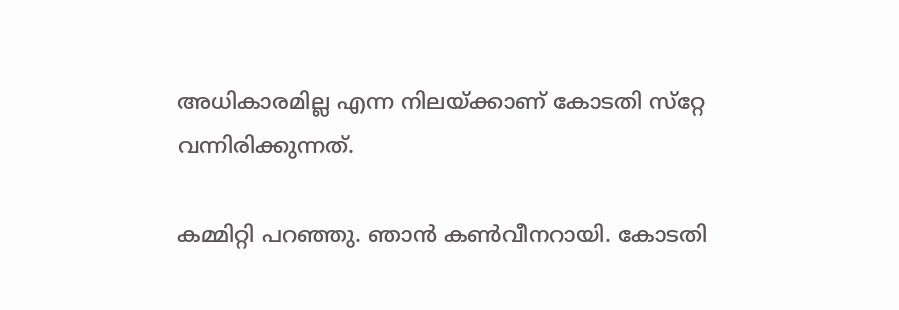അധികാരമില്ല എന്ന നിലയ്ക്കാണ് കോടതി സ്‌റ്റേ വന്നിരിക്കുന്നത്.

കമ്മിറ്റി പറഞ്ഞു. ഞാന്‍ കണ്‍വീനറായി. കോടതി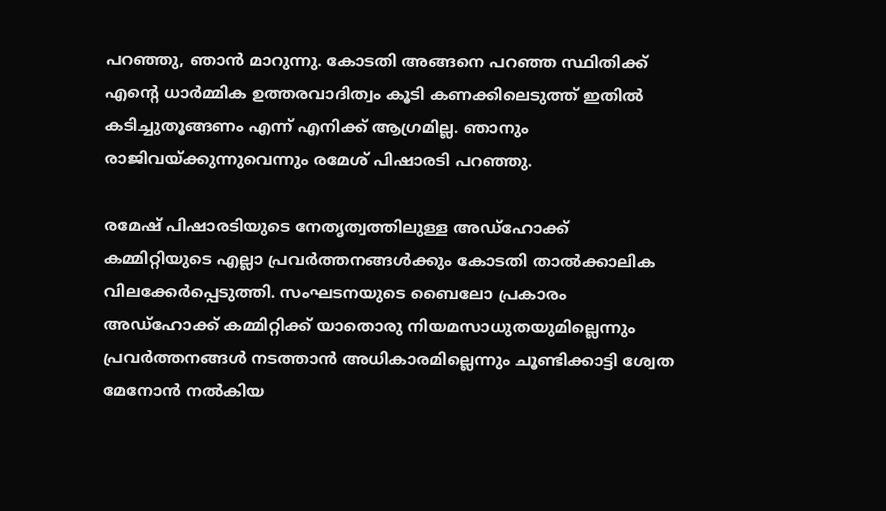പറഞ്ഞു, ഞാന്‍ മാറുന്നു. കോടതി അങ്ങനെ പറഞ്ഞ സ്ഥിതിക്ക് എന്റെ ധാര്‍മ്മിക ഉത്തരവാദിത്വം കൂടി കണക്കിലെടുത്ത് ഇതില്‍ കടിച്ചുതൂങ്ങണം എന്ന് എനിക്ക് ആഗ്രമില്ല. ഞാനും രാജിവയ്ക്കുന്നുവെന്നും രമേശ് പിഷാരടി പറഞ്ഞു.

രമേഷ് പിഷാരടിയുടെ നേതൃത്വത്തിലുള്ള അഡ്ഹോക്ക് കമ്മിറ്റിയുടെ എല്ലാ പ്രവർത്തനങ്ങൾക്കും കോടതി താൽക്കാലിക വിലക്കേർപ്പെടുത്തി. സംഘടനയുടെ ബൈലോ പ്രകാരം അഡ്ഹോക്ക് കമ്മിറ്റിക്ക് യാതൊരു നിയമസാധുതയുമില്ലെന്നും പ്രവർത്തനങ്ങൾ നടത്താൻ അധികാരമില്ലെന്നും ചൂണ്ടിക്കാട്ടി ശ്വേത മേനോൻ നൽകിയ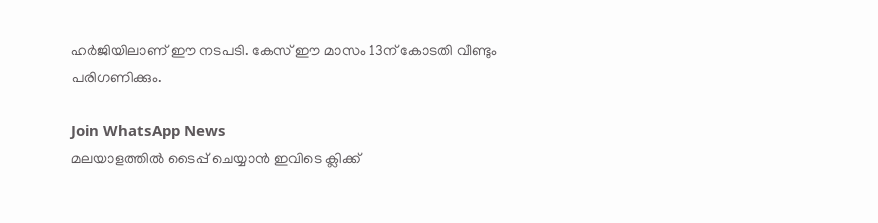ഹർജിയിലാണ് ഈ നടപടി. കേസ് ഈ മാസം 13ന് കോടതി വീണ്ടും പരിഗണിക്കും.

Join WhatsApp News
മലയാളത്തില്‍ ടൈപ്പ് ചെയ്യാന്‍ ഇവിടെ ക്ലിക്ക്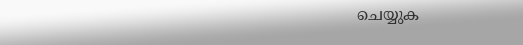ചെയ്യുക